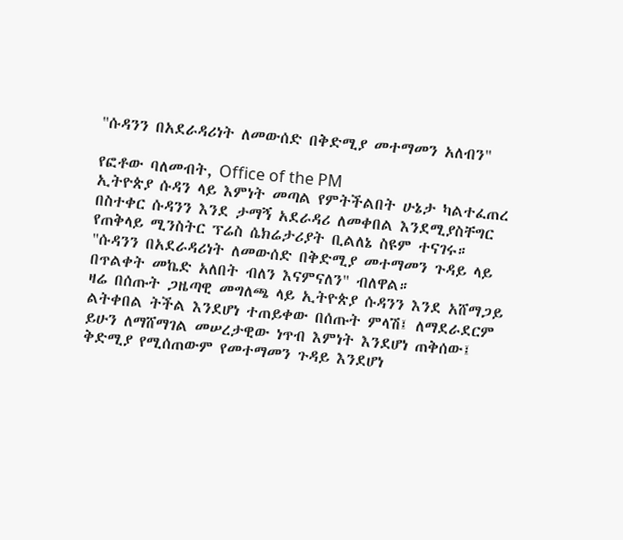"ሱዳንን በአደራዳሪነት ለመውሰድ በቅድሚያ መተማመን አለብን"

የፎቶው ባለመብት, Office of the PM
ኢትዮጵያ ሱዳን ላይ እምነት መጣል የምትችልበት ሁኔታ ካልተፈጠረ በስተቀር ሱዳንን እንደ ታማኝ አደራዳሪ ለመቀበል እንደሚያስቸግር የጠቅላይ ሚንስትር ፕሬስ ሴክሬታሪያት ቢልለኔ ስዩም ተናገሩ።
"ሱዳንን በአደራዳሪነት ለመውሰድ በቅድሚያ መተማመን ጉዳይ ላይ በጥልቀት መኬድ አለበት ብለን እናምናለን" ብለዋል።
ዛሬ በሰጡት ጋዜጣዊ መግለጫ ላይ ኢትዮጵያ ሱዳንን እንደ አሸማጋይ ልትቀበል ትችል እንደሆነ ተጠይቀው በሰጡት ምላሽ፤ ለማደራደርም ይሁን ለማሸማገል መሠረታዊው ነጥብ እምነት እንደሆነ ጠቅሰው፤ ቅድሚያ የሚሰጠውም የመተማመን ጉዳይ እንደሆነ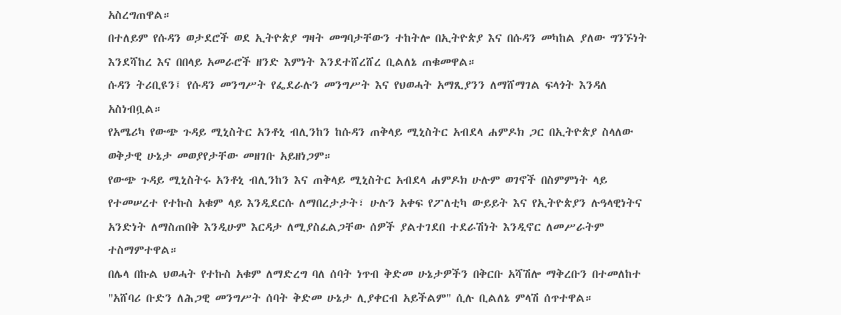አስረግጠዋል።
በተለይም የሱዳን ወታደሮች ወደ ኢትዮጵያ ግዛት መግባታቸውን ተከትሎ በኢትዮጵያ እና በሱዳን መካከል ያለው ግንኙነት እንደሻከረ እና በበላይ አመራሮች ዘንድ እምነት እንደተሸረሸረ ቢልለኔ ጠቁመዋል።
ሱዳን ትሪቢዩን፤ የሱዳን መንግሥት የፌደራሉን መንግሥት እና የህወሓት አማጺያንን ለማሸማገል ፍላጎት እንዳለ አስነብቧል።
የአሜሪካ የውጭ ጉዳይ ሚኒስትር አንቶኒ ብሊንከን ከሱዳን ጠቅላይ ሚኒስትር አብደላ ሐምዶክ ጋር በኢትዮጵያ ስላለው ወቅታዊ ሁኔታ መወያየታቸው መዘገቡ አይዘነጋም።
የውጭ ጉዳይ ሚኒስትሩ አንቶኒ ብሊንከን እና ጠቅላይ ሚኒስትር አብደላ ሐምዶክ ሁሉም ወገኖች በስምምነት ላይ የተመሠረተ የተኩስ አቁም ላይ እንዲደርሱ ለማበረታታት፣ ሁሉን አቀፍ የፖለቲካ ውይይት እና የኢትዮጵያን ሉዓላዊነትና አንድነት ለማስጠበቅ እንዲሁም እርዳታ ለሚያስፈልጋቸው ሰዎች ያልተገደበ ተደራሽነት እንዲኖር ለመሥራትም ተስማምተዋል።
በሌላ በኩል ህወሓት የተኩስ አቁም ለማድረግ ባለ ሰባት ነጥብ ቅድመ ሁኔታዎችን በቅርቡ አሻሽሎ ማቅረቡን በተመለከተ "አሸባሪ ቡድን ለሕጋዊ መንግሥት ሰባት ቅድመ ሁኔታ ሊያቀርብ አይችልም" ሲሉ ቢልለኔ ምላሽ ሰጥተዋል።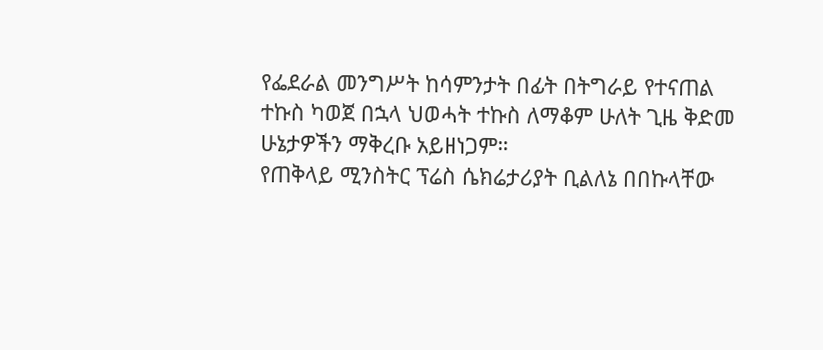የፌደራል መንግሥት ከሳምንታት በፊት በትግራይ የተናጠል ተኩስ ካወጀ በኋላ ህወሓት ተኩስ ለማቆም ሁለት ጊዜ ቅድመ ሁኔታዎችን ማቅረቡ አይዘነጋም።
የጠቅላይ ሚንስትር ፕሬስ ሴክሬታሪያት ቢልለኔ በበኩላቸው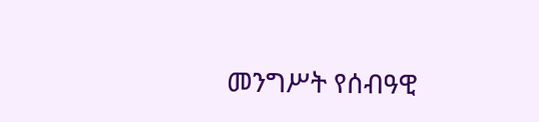መንግሥት የሰብዓዊ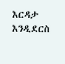እርዳታ እንዲደርስ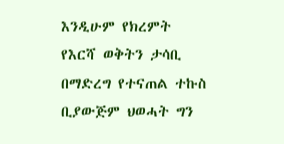እንዲሁም የክረምት የእርሻ ወቅትን ታሳቢ በማድረግ የተናጠል ተኩስ ቢያውጅም ህወሓት ግን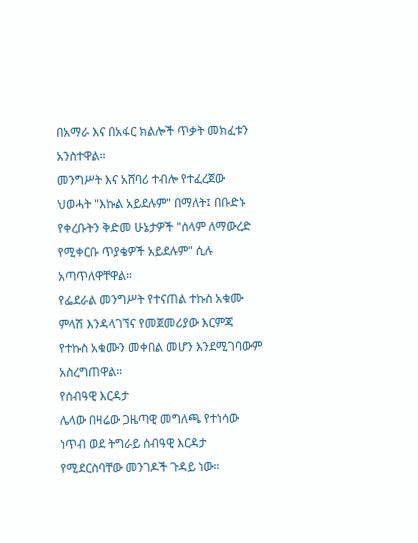በአማራ እና በአፋር ክልሎች ጥቃት መክፈቱን አንስተዋል።
መንግሥት እና አሸባሪ ተብሎ የተፈረጀው ህወሓት "እኩል አይደሉም" በማለት፤ በቡድኑ የቀረቡትን ቅድመ ሁኔታዎች "ሰላም ለማውረድ የሚቀርቡ ጥያቄዎች አይደሉም" ሲሉ አጣጥለዋቸዋል።
የፌደራል መንግሥት የተናጠል ተኩስ አቁሙ ምላሽ እንዳላገኘና የመጀመሪያው እርምጃ የተኩስ አቁሙን መቀበል መሆን እንደሚገባውም አስረግጠዋል።
የሰብዓዊ እርዳታ
ሌላው በዛሬው ጋዜጣዊ መግለጫ የተነሳው ነጥብ ወደ ትግራይ ሰብዓዊ እርዳታ የሚደርስባቸው መንገዶች ጉዳይ ነው።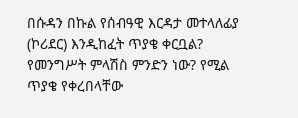በሱዳን በኩል የሰብዓዊ እርዳታ መተላለፊያ (ኮሪደር) እንዲከፈት ጥያቄ ቀርቧል? የመንግሥት ምላሽስ ምንድን ነው? የሚል ጥያቄ የቀረበላቸው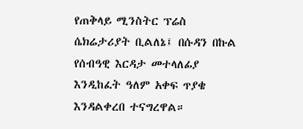የጠቅላይ ሚንስትር ፕሬስ ሴክሬታሪያት ቢልለኔ፤ በሱዳን በኩል የሰብዓዊ እርዳታ መተላለፊያ እንዲከፈት ዓለም አቀፍ ጥያቄ እንዳልቀረበ ተናግረዋል።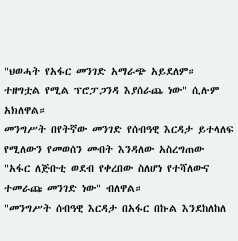"ህወሓት የአፋር መንገድ አማራጭ አይደለም። ተዘግቷል የሚል ፕሮፓጋንዳ እያሰራጨ ነው" ሲሉም አክለዋል።
መንግሥት በየትኛው መንገድ የሰብዓዊ እርዳታ ይተላለፍ የሚለውን የመወሰን መብት እንዳለው አስረግጠው "አፋር ለጅቡቲ ወደብ የቀረበው ስለሆነ የተሻለውና ተመራጩ መንገድ ነው" ብለዋል።
"መንግሥት ሰብዓዊ እርዳታ በአፋር በኩል እንደከለከለ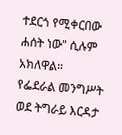ተደርጎ የሚቀርበው ሐሰት ነው" ሲሉም አክለዋል።
የፌደራል መንግሥት ወደ ትግራይ እርዳታ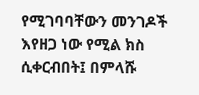የሚገባባቸውን መንገዶች እየዘጋ ነው የሚል ክስ ሲቀርብበት፤ በምላሹ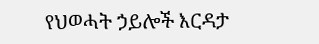የህወሓት ኃይሎች እርዳታ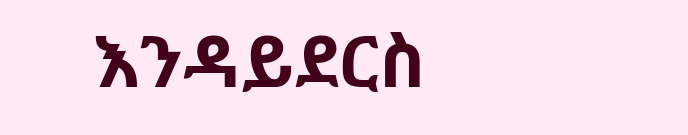እንዳይደርስ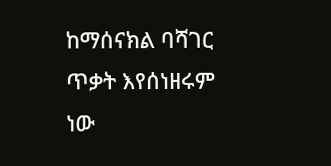ከማሰናክል ባሻገር ጥቃት እየሰነዘሩም ነው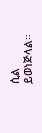ሲል ይወነጅላል።